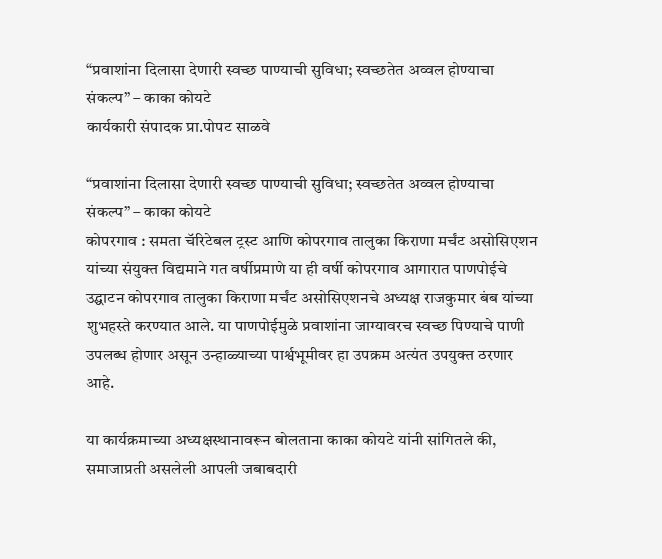“प्रवाशांना दिलासा देणारी स्वच्छ पाण्याची सुविधा; स्वच्छतेत अव्वल होण्याचा संकल्प” – काका कोयटे
कार्यकारी संपादक प्रा.पोपट साळवे

“प्रवाशांना दिलासा देणारी स्वच्छ पाण्याची सुविधा; स्वच्छतेत अव्वल होण्याचा संकल्प” – काका कोयटे
कोपरगाव : समता चॅरिटेबल ट्रस्ट आणि कोपरगाव तालुका किराणा मर्चंट असोसिएशन यांच्या संयुक्त विद्यमाने गत वर्षीप्रमाणे या ही वर्षी कोपरगाव आगारात पाणपोईचे उद्घाटन कोपरगाव तालुका किराणा मर्चंट असोसिएशनचे अध्यक्ष राजकुमार बंब यांच्या शुभहस्ते करण्यात आले. या पाणपोईमुळे प्रवाशांना जाग्यावरच स्वच्छ पिण्याचे पाणी उपलब्ध होणार असून उन्हाळ्याच्या पार्श्वभूमीवर हा उपक्रम अत्यंत उपयुक्त ठरणार आहे.

या कार्यक्रमाच्या अध्यक्षस्थानावरून बोलताना काका कोयटे यांनी सांगितले की, समाजाप्रती असलेली आपली जबाबदारी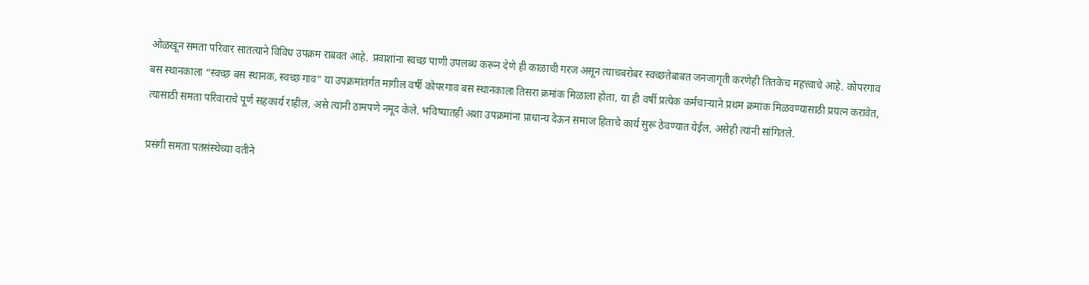ओळखून समता परिवार सातत्याने विविध उपक्रम राबवत आहे. प्रवाशांना स्वच्छ पाणी उपलब्ध करून देणे ही काळाची गरज असून त्याचबरोबर स्वच्छतेबाबत जनजागृती करणेही तितकेच महत्त्वाचे आहे. कोपरगाव बस स्थानकाला “स्वच्छ बस स्थानक, स्वच्छ गाव” या उपक्रमांतर्गत मागील वर्षी कोपरगाव बस स्थानकाला तिसरा क्रमांक मिळाला होता, या ही वर्षी प्रत्येक कर्मचाऱ्याने प्रथम क्रमांक मिळवण्यासाठी प्रयत्न करावेत, त्यासाठी समता परिवाराचे पूर्ण सहकार्य राहील, असे त्यांनी ठामपणे नमूद केले. भविष्यातही अशा उपक्रमांना प्राधान्य देऊन समाज हिताचे कार्य सुरू ठेवण्यात येईल, असेही त्यांनी सांगितले.

प्रसंगी समता पतसंस्थेच्या वतीने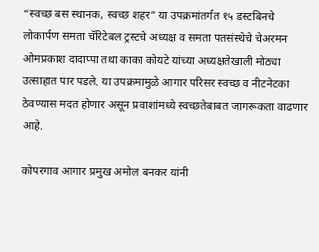“स्वच्छ बस स्थानक, स्वच्छ शहर” या उपक्रमांतर्गत १५ डस्टबिनचे लोकार्पण समता चॅरिटेबल ट्रस्टचे अध्यक्ष व समता पतसंस्थेचे चेअरमन ओमप्रकाश दादाप्पा तथा काका कोयटे यांच्या अध्यक्षतेखाली मोठ्या उत्साहात पार पडले. या उपक्रमामुळे आगार परिसर स्वच्छ व नीटनेटका ठेवण्यास मदत होणार असून प्रवाशांमध्ये स्वच्छतेबाबत जागरूकता वाढणार आहे.

कोपरगाव आगार प्रमुख अमोल बनकर यांनी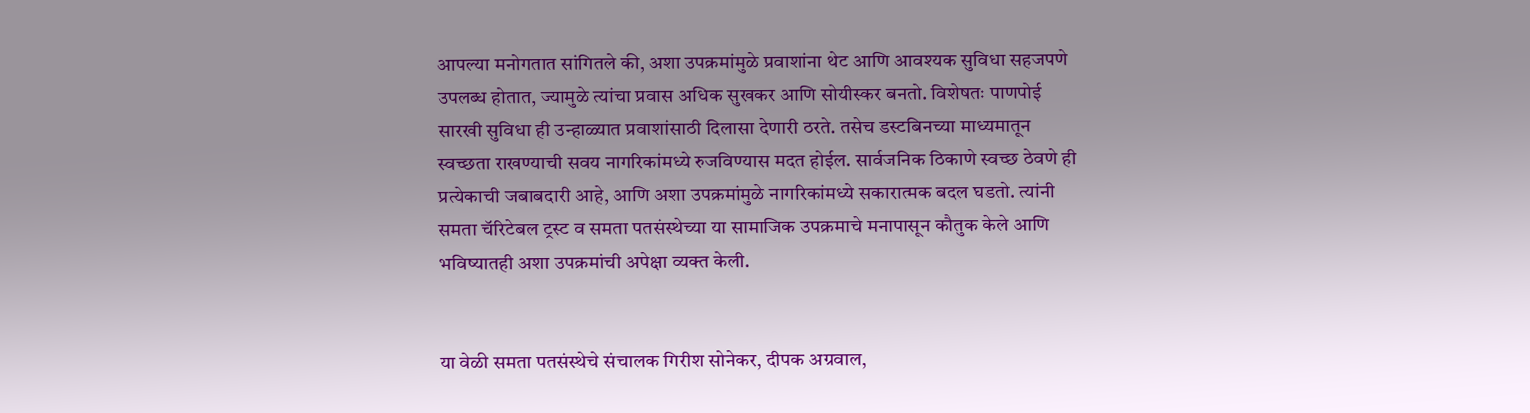आपल्या मनोगतात सांगितले की, अशा उपक्रमांमुळे प्रवाशांना थेट आणि आवश्यक सुविधा सहजपणे उपलब्ध होतात, ज्यामुळे त्यांचा प्रवास अधिक सुखकर आणि सोयीस्कर बनतो. विशेषतः पाणपोई सारखी सुविधा ही उन्हाळ्यात प्रवाशांसाठी दिलासा देणारी ठरते. तसेच डस्टबिनच्या माध्यमातून स्वच्छता राखण्याची सवय नागरिकांमध्ये रुजविण्यास मदत होईल. सार्वजनिक ठिकाणे स्वच्छ ठेवणे ही प्रत्येकाची जबाबदारी आहे, आणि अशा उपक्रमांमुळे नागरिकांमध्ये सकारात्मक बदल घडतो. त्यांनी समता चॅरिटेबल ट्रस्ट व समता पतसंस्थेच्या या सामाजिक उपक्रमाचे मनापासून कौतुक केले आणि भविष्यातही अशा उपक्रमांची अपेक्षा व्यक्त केली.


या वेळी समता पतसंस्थेचे संचालक गिरीश सोनेकर, दीपक अग्रवाल,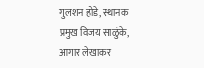गुलशन होडे, स्थानक प्रमुख विजय साळुंके, आगार लेखाकर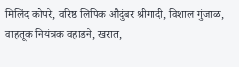मिलिंद कोपरे, वरिष्ठ लिपिक औदुंबर श्रीगादी, विशाल गुंजाळ, वाहतूक नियंत्रक वहाडने, खरात,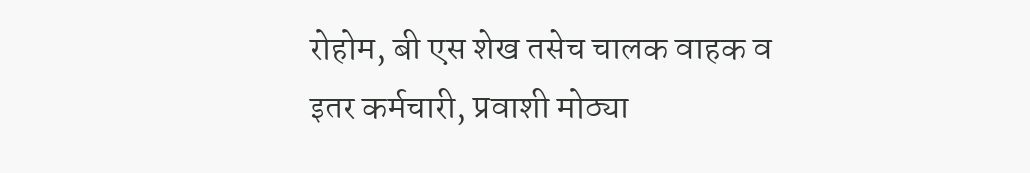रोहोम, बी एस शेख तसेच चालक वाहक व इतर कर्मचारी, प्रवाशी मोठ्या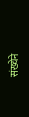संख्येने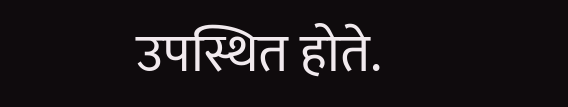उपस्थित होते.